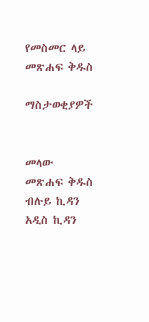የመስመር ላይ መጽሐፍ ቅዱስ

ማስታወቂያዎች


መላው መጽሐፍ ቅዱስ ብሉይ ኪዳን አዲስ ኪዳን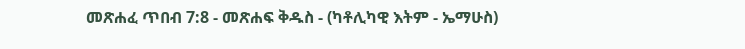መጽሐፈ ጥበብ 7:8 - መጽሐፍ ቅዱስ - (ካቶሊካዊ እትም - ኤማሁስ)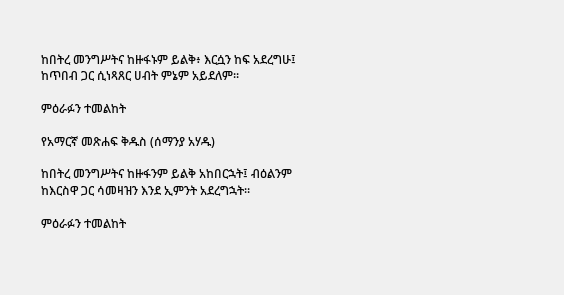ከበትረ መንግሥትና ከዙፋኑም ይልቅ፥ እርሷን ከፍ አደረግሁ፤ ከጥበብ ጋር ሲነጻጸር ሀብት ምኔም አይደለም።

ምዕራፉን ተመልከት

የአማርኛ መጽሐፍ ቅዱስ (ሰማንያ አሃዱ)

ከበትረ መንግሥትና ከዙፋንም ይልቅ አከበርኋት፤ ብዕልንም ከእርስዋ ጋር ሳመዛዝን እንደ ኢምንት አደረግኋት።

ምዕራፉን ተመልከት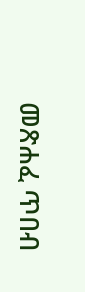መጽሐፈ ጥበብ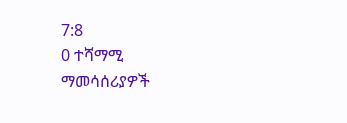7:8
0 ተሻማሚ ማመሳሰሪያዎች